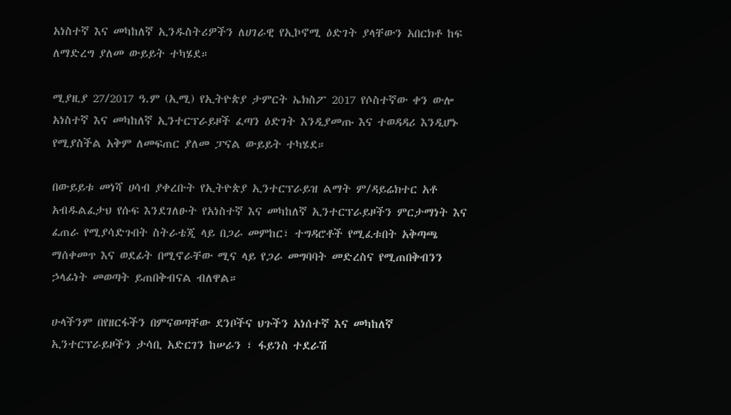አነስተኛ እና መካከለኛ ኢንዱስትሪዎችን ለሀገራዊ የኢኮኖሚ ዕድገት ያላቸውን አበርክቶ ከፍ ለማድረግ ያለመ ውይይት ተካሄደ።

ሚያዚያ 27/2017 ዓ.ም (ኢሚ) የኢትዮጵያ ታምርት ኤክስፖ 2017 የሶስተኛው ቀን ውሎ አነስተኛ እና መካከለኛ ኢንተርፕራይዞች ፈጣን ዕድገት እንዲያመጡ እና ተወዳዳሪ እንዲሆኑ የሚያስችል አቅም ለመፍጠር ያለመ ፓናል ውይይት ተካሄደ።

በውይይቱ መነሻ ሀሳብ ያቀረቡት የኢትዮጵያ ኢንተርፕራይዝ ልማት ም/ዳይሬክተር አቶ አብዱልፈታህ የሱፍ እንደገለፁት የአነስተኛ እና መካከለኛ ኢንተርፕራይዞችን ምርታማነት እና ፈጠራ የሚያሳድጉበት ስትራቴጂ ላይ በጋራ መምከር፣ ተግዳሮቶች የሚፈቱበት አቅጣጫ ማሰቀመጥ እና ወደፊት በሚኖራቸው ሚና ላይ የጋራ መግባባት መድረስና የሚጠበቅብንን ኃላፊነት መወጣት ይጠበቅብናል ብለዋል።

ሁላችንም በየዘርፋችን በምናወጣቸው ደንቦችና ህጉችን አነሰተኛ እና መካከለኛ ኢንተርፕራይዞችን ታሳቢ አድርገን ከሠራን ፣ ፋይንስ ተደራሽ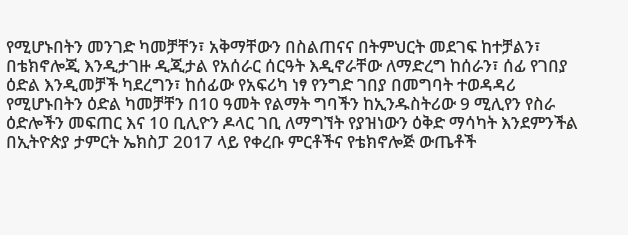የሚሆኑበትን መንገድ ካመቻቸን፣ አቅማቸውን በስልጠናና በትምህርት መደገፍ ከተቻልን፣ በቴክኖሎጂ እንዲታገዙ ዲጂታል የአሰራር ሰርዓት እዲኖራቸው ለማድረግ ከሰራን፣ ሰፊ የገበያ ዕድል እንዲመቻች ካደረግን፣ ከሰፊው የአፍሪካ ነፃ የንግድ ገበያ በመግባት ተወዳዳሪ የሚሆኑበትን ዕድል ካመቻቸን በ10 ዓመት የልማት ግባችን ከኢንዱስትሪው 9 ሚሊየን የስራ ዕድሎችን መፍጠር እና 10 ቢሊዮን ዶላር ገቢ ለማግኘት የያዝነውን ዕቅድ ማሳካት እንደምንችል በኢትዮጵያ ታምርት ኤክስፓ 2017 ላይ የቀረቡ ምርቶችና የቴክኖሎጅ ውጤቶች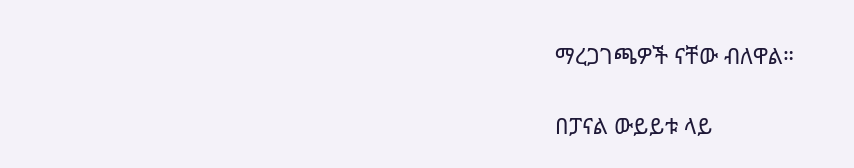ማረጋገጫዎች ናቸው ብለዋል።

በፓናል ውይይቱ ላይ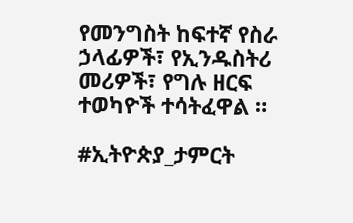የመንግስት ከፍተኛ የስራ ኃላፊዎች፣ የኢንዱስትሪ መሪዎች፣ የግሉ ዘርፍ ተወካዮች ተሳትፈዋል ።

#ኢትዮጵያ_ታምርት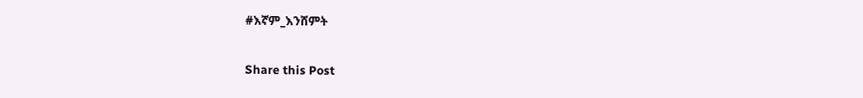#እኛም_እንሸምት

Share this Post